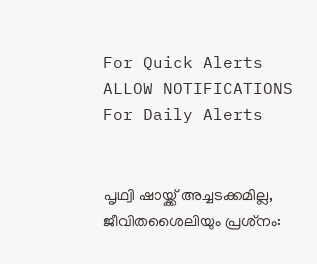For Quick Alerts
ALLOW NOTIFICATIONS
For Daily Alerts


പൃഥ്വി ഷായ്ക്ക് അച്ചടക്കമില്ല, ജീവിതശൈലിയും പ്രശ്‌നം: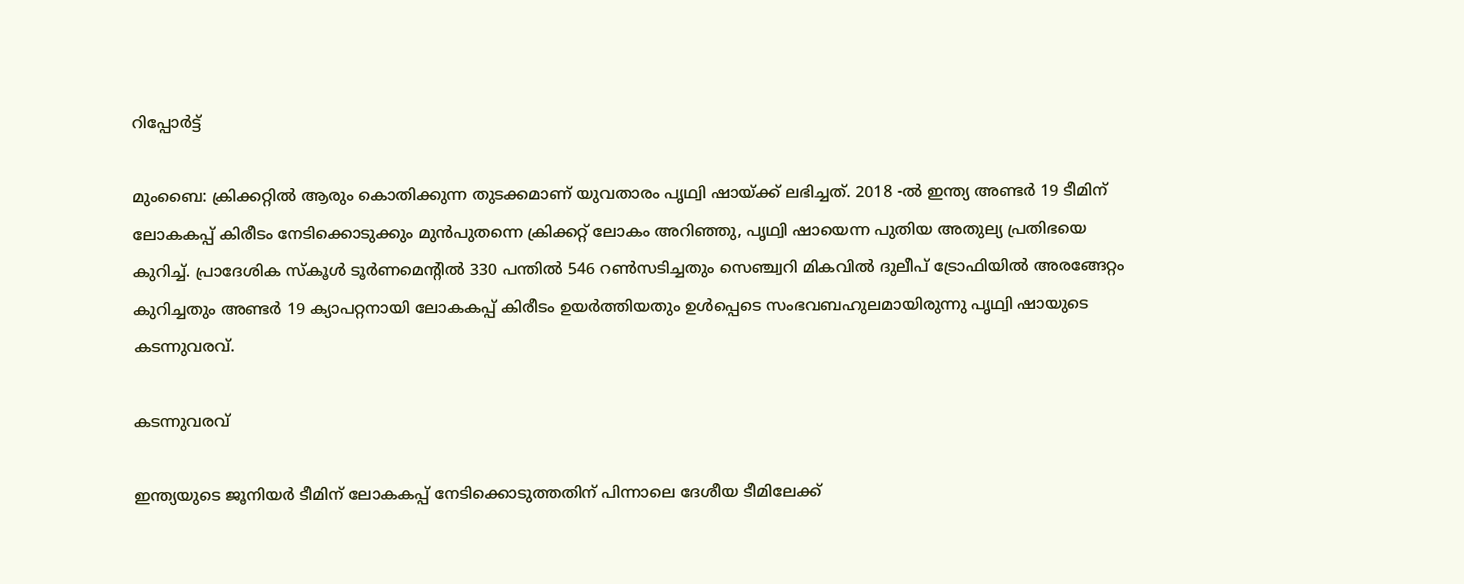റിപ്പോര്‍ട്ട്

മുംബൈ: ക്രിക്കറ്റില്‍ ആരും കൊതിക്കുന്ന തുടക്കമാണ് യുവതാരം പൃഥ്വി ഷായ്ക്ക് ലഭിച്ചത്. 2018 -ല്‍ ഇന്ത്യ അണ്ടര്‍ 19 ടീമിന് ലോകകപ്പ് കിരീടം നേടിക്കൊടുക്കും മുന്‍പുതന്നെ ക്രിക്കറ്റ് ലോകം അറിഞ്ഞു, പൃഥ്വി ഷായെന്ന പുതിയ അതുല്യ പ്രതിഭയെ കുറിച്ച്. പ്രാദേശിക സ്‌കൂള്‍ ടൂര്‍ണമെന്റില്‍ 330 പന്തില്‍ 546 റണ്‍സടിച്ചതും സെഞ്ച്വറി മികവില്‍ ദുലീപ് ട്രോഫിയില്‍ അരങ്ങേറ്റം കുറിച്ചതും അണ്ടര്‍ 19 ക്യാപറ്റനായി ലോകകപ്പ് കിരീടം ഉയര്‍ത്തിയതും ഉള്‍പ്പെടെ സംഭവബഹുലമായിരുന്നു പൃഥ്വി ഷായുടെ കടന്നുവരവ്.

കടന്നുവരവ്

ഇന്ത്യയുടെ ജൂനിയര്‍ ടീമിന് ലോകകപ്പ് നേടിക്കൊടുത്തതിന് പിന്നാലെ ദേശീയ ടീമിലേക്ക്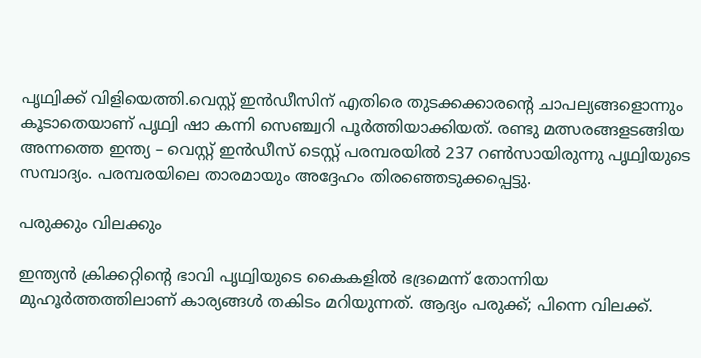പൃഥ്വിക്ക് വിളിയെത്തി.വെസ്റ്റ് ഇന്‍ഡീസിന് എതിരെ തുടക്കക്കാരന്റെ ചാപല്യങ്ങളൊന്നും കൂടാതെയാണ് പൃഥ്വി ഷാ കന്നി സെഞ്ച്വറി പൂര്‍ത്തിയാക്കിയത്. രണ്ടു മത്സരങ്ങളടങ്ങിയ അന്നത്തെ ഇന്ത്യ – വെസ്റ്റ് ഇന്‍ഡീസ് ടെസ്റ്റ് പരമ്പരയില്‍ 237 റണ്‍സായിരുന്നു പൃഥ്വിയുടെ സമ്പാദ്യം. പരമ്പരയിലെ താരമായും അദ്ദേഹം തിരഞ്ഞെടുക്കപ്പെട്ടു.

പരുക്കും വിലക്കും

ഇന്ത്യന്‍ ക്രിക്കറ്റിന്റെ ഭാവി പൃഥ്വിയുടെ കൈകളില്‍ ഭദ്രമെന്ന് തോന്നിയ മുഹൂര്‍ത്തത്തിലാണ് കാര്യങ്ങള്‍ തകിടം മറിയുന്നത്. ആദ്യം പരുക്ക്; പിന്നെ വിലക്ക്.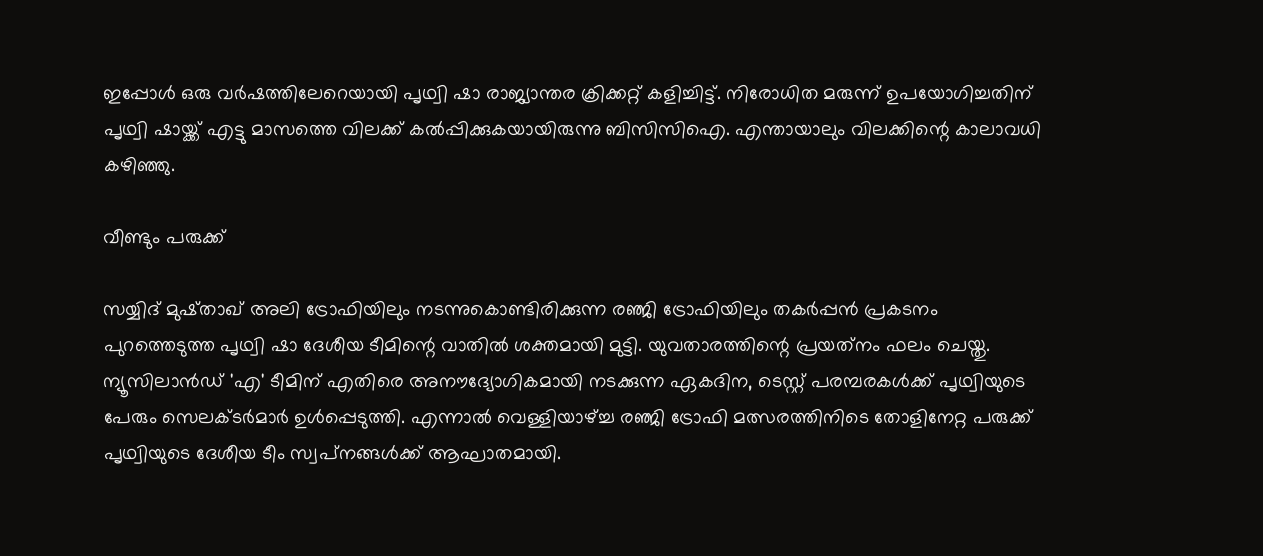ഇപ്പോള്‍ ഒരു വര്‍ഷത്തിലേറെയായി പൃഥ്വി ഷാ രാജ്യാന്തര ക്രിക്കറ്റ് കളിച്ചിട്ട്. നിരോധിത മരുന്ന് ഉപയോഗിച്ചതിന് പൃഥ്വി ഷായ്ക്ക് എട്ടു മാസത്തെ വിലക്ക് കല്‍പ്പിക്കുകയായിരുന്നു ബിസിസിഐ. എന്തായാലും വിലക്കിന്റെ കാലാവധി കഴിഞ്ഞു.

വീണ്ടും പരുക്ക്

സയ്യിദ് മുഷ്താഖ് അലി ട്രോഫിയിലും നടന്നുകൊണ്ടിരിക്കുന്ന രഞ്ജി ട്രോഫിയിലും തകര്‍പ്പന്‍ പ്രകടനം പുറത്തെടുത്ത പൃഥ്വി ഷാ ദേശീയ ടീമിന്റെ വാതില്‍ ശക്തമായി മുട്ടി. യുവതാരത്തിന്റെ പ്രയത്‌നം ഫലം ചെയ്തു. ന്യൂസിലാന്‍ഡ് 'എ' ടീമിന് എതിരെ അനൗദ്യോഗികമായി നടക്കുന്ന ഏകദിന, ടെസ്റ്റ് പരമ്പരകള്‍ക്ക് പൃഥ്വിയുടെ പേരും സെലക്ടര്‍മാര്‍ ഉള്‍പ്പെടുത്തി. എന്നാല്‍ വെള്ളിയാഴ്ച്ച രഞ്ജി ട്രോഫി മത്സരത്തിനിടെ തോളിനേറ്റ പരുക്ക് പൃഥ്വിയുടെ ദേശീയ ടീം സ്വപ്‌നങ്ങള്‍ക്ക് ആഘാതമായി.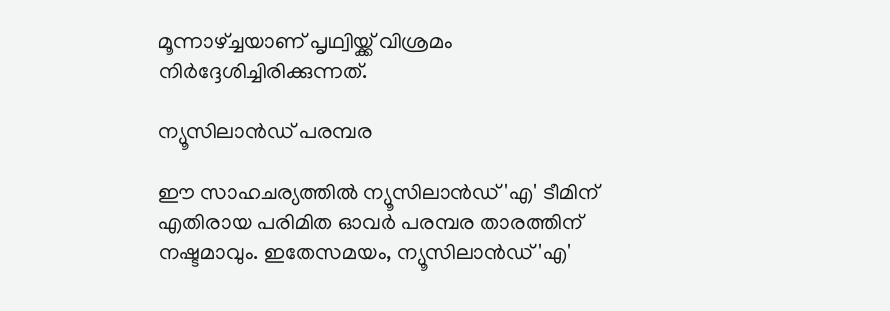മൂന്നാഴ്ച്ചയാണ് പൃഥ്വിയ്ക്ക് വിശ്രമം നിര്‍ദ്ദേശിച്ചിരിക്കുന്നത്.

ന്യൂസിലാൻഡ് പരമ്പര

ഈ സാഹചര്യത്തില്‍ ന്യൂസിലാന്‍ഡ് 'എ' ടീമിന് എതിരായ പരിമിത ഓവര്‍ പരമ്പര താരത്തിന് നഷ്ടമാവും. ഇതേസമയം, ന്യൂസിലാന്‍ഡ് 'എ'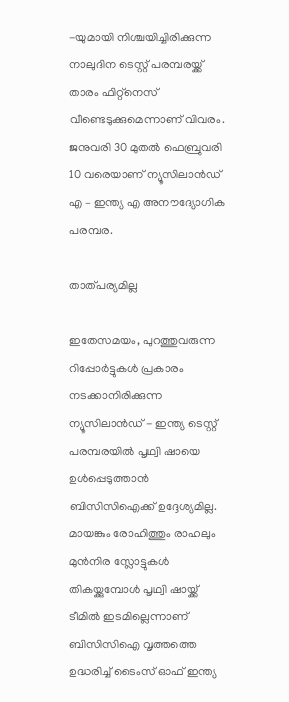-യുമായി നിശ്ചയിച്ചിരിക്കുന്ന നാലുദിന ടെസ്റ്റ് പരമ്പരയ്ക്ക് താരം ഫിറ്റ്‌നെസ് വീണ്ടെടുക്കുമെന്നാണ് വിവരം. ജനുവരി 30 മുതല്‍ ഫെബ്രുവരി 10 വരെയാണ് ന്യൂസിലാന്‍ഡ് എ – ഇന്ത്യ എ അനൗദ്യോഗിക പരമ്പര.

താത്പര്യമില്ല

ഇതേസമയം, പുറത്തുവരുന്ന റിപ്പോര്‍ട്ടുകള്‍ പ്രകാരം നടക്കാനിരിക്കുന്ന ന്യൂസിലാന്‍ഡ് - ഇന്ത്യ ടെസ്റ്റ് പരമ്പരയില്‍ പൃഥ്വി ഷായെ ഉള്‍പ്പെടുത്താന്‍ ബിസിസിഐക്ക് ഉദ്ദേശ്യമില്ല. മായങ്കും രോഹിത്തും രാഹലും മുന്‍നിര സ്ലോട്ടുകള്‍ തികയ്ക്കുമ്പോള്‍ പൃഥ്വി ഷായ്ക്ക് ടീമില്‍ ഇടമില്ലെന്നാണ് ബിസിസിഐ വൃത്തത്തെ ഉദ്ധരിച്ച് ടൈംസ് ഓഫ് ഇന്ത്യ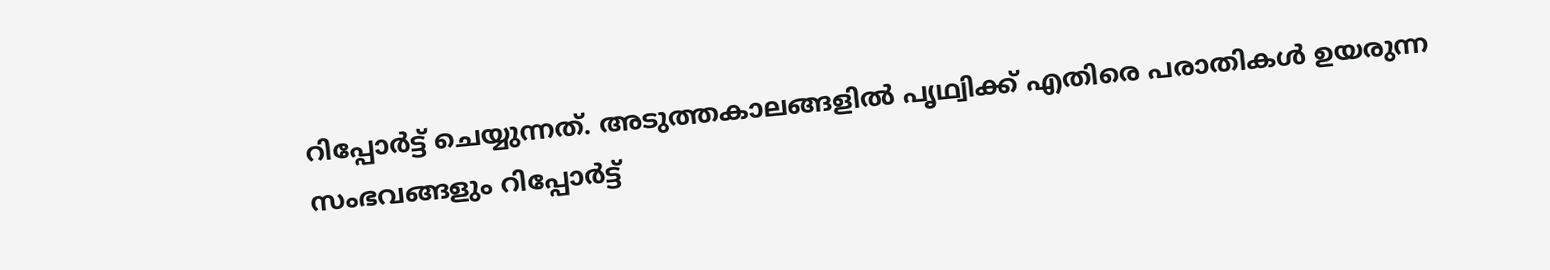റിപ്പോര്‍ട്ട് ചെയ്യുന്നത്. അടുത്തകാലങ്ങളില്‍ പൃഥ്വിക്ക് എതിരെ പരാതികള്‍ ഉയരുന്ന സംഭവങ്ങളും റിപ്പോര്‍ട്ട്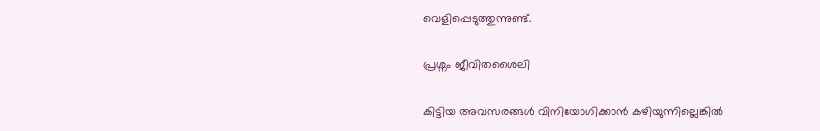വെളിപ്പെടുത്തുന്നുണ്ട്.

പ്രശ്നം ജീവിതശൈലി

കിട്ടിയ അവസരങ്ങള്‍ വിനിയോഗിക്കാന്‍ കഴിയുന്നില്ലെങ്കില്‍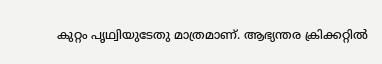കുറ്റം പൃഥ്വിയുടേതു മാത്രമാണ്. ആഭ്യന്തര ക്രിക്കറ്റില്‍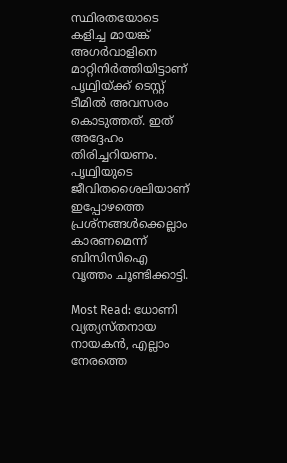സ്ഥിരതയോടെ കളിച്ച മായങ്ക് അഗര്‍വാളിനെ മാറ്റിനിര്‍ത്തിയിട്ടാണ് പൃഥ്വിയ്ക്ക് ടെസ്റ്റ് ടീമില്‍ അവസരം കൊടുത്തത്. ഇത് അദ്ദേഹം തിരിച്ചറിയണം. പൃഥ്വിയുടെ ജീവിതശൈലിയാണ് ഇപ്പോഴത്തെ പ്രശ്‌നങ്ങള്‍ക്കെല്ലാം കാരണമെന്ന് ബിസിസിഐ വൃത്തം ചൂണ്ടിക്കാട്ടി.

Most Read: ധോണി വ്യത്യസ്തനായ നായകന്‍, എല്ലാം നേരത്തെ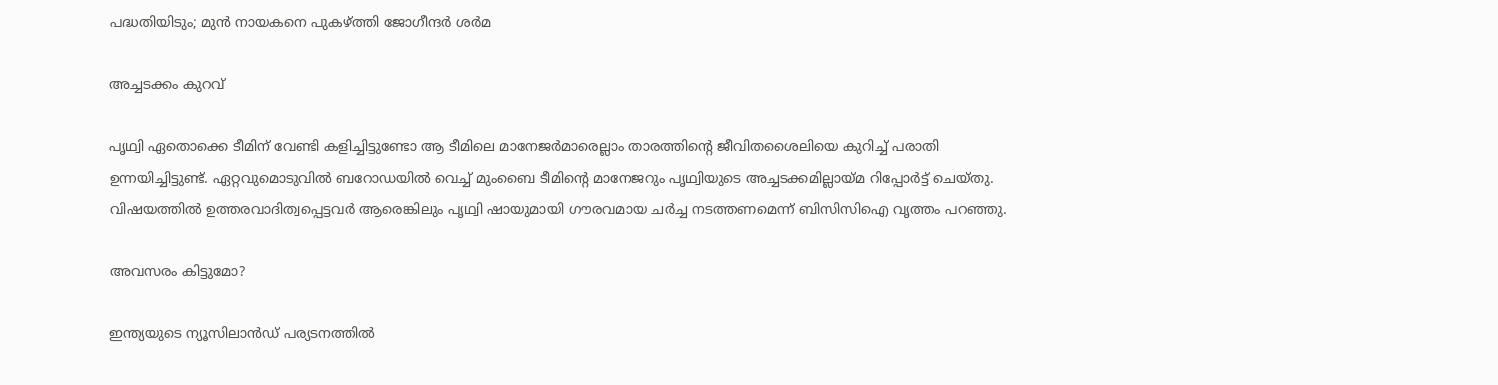പദ്ധതിയിടും; മുന്‍ നായകനെ പുകഴ്ത്തി ജോഗീന്ദര്‍ ശര്‍മ

അച്ചടക്കം കുറവ്

പൃഥ്വി ഏതൊക്കെ ടീമിന് വേണ്ടി കളിച്ചിട്ടുണ്ടോ ആ ടീമിലെ മാനേജര്‍മാരെല്ലാം താരത്തിന്റെ ജീവിതശൈലിയെ കുറിച്ച് പരാതി ഉന്നയിച്ചിട്ടുണ്ട്. ഏറ്റവുമൊടുവില്‍ ബറോഡയില്‍ വെച്ച് മുംബൈ ടീമിന്റെ മാനേജറും പൃഥ്വിയുടെ അച്ചടക്കമില്ലായ്മ റിപ്പോര്‍ട്ട് ചെയ്തു. വിഷയത്തില്‍ ഉത്തരവാദിത്വപ്പെട്ടവര്‍ ആരെങ്കിലും പൃഥ്വി ഷായുമായി ഗൗരവമായ ചര്‍ച്ച നടത്തണമെന്ന് ബിസിസിഐ വൃത്തം പറഞ്ഞു.

അവസരം കിട്ടുമോ?

ഇന്ത്യയുടെ ന്യൂസിലാന്‍ഡ് പര്യടനത്തില്‍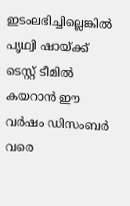ഇടംലഭിച്ചില്ലെങ്കില്‍ പൃഥ്വി ഷായ്ക്ക് ടെസ്റ്റ് ടീമില്‍ കയറാന്‍ ഈ വര്‍ഷം ഡിസംബര്‍ വരെ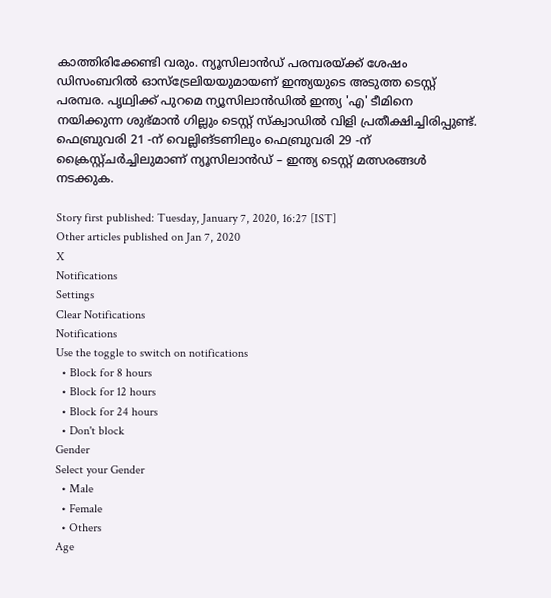കാത്തിരിക്കേണ്ടി വരും. ന്യൂസിലാന്‍ഡ് പരമ്പരയ്ക്ക് ശേഷം ഡിസംബറില്‍ ഓസ്‌ട്രേലിയയുമായണ് ഇന്ത്യയുടെ അടുത്ത ടെസ്റ്റ് പരമ്പര. പൃഥ്വിക്ക് പുറമെ ന്യൂസിലാന്‍ഡില്‍ ഇന്ത്യ 'എ' ടീമിനെ നയിക്കുന്ന ശുഭ്മാന്‍ ഗില്ലും ടെസ്റ്റ് സ്‌ക്വാഡില്‍ വിളി പ്രതീക്ഷിച്ചിരിപ്പുണ്ട്. ഫെബ്രുവരി 21 -ന് വെല്ലിങ്ടണിലും ഫെബ്രുവരി 29 -ന് ക്രൈസ്റ്റ്ചര്‍ച്ചിലുമാണ് ന്യൂസിലാന്‍ഡ് – ഇന്ത്യ ടെസ്റ്റ് മത്സരങ്ങള്‍ നടക്കുക.

Story first published: Tuesday, January 7, 2020, 16:27 [IST]
Other articles published on Jan 7, 2020
X
Notifications
Settings
Clear Notifications
Notifications
Use the toggle to switch on notifications
  • Block for 8 hours
  • Block for 12 hours
  • Block for 24 hours
  • Don't block
Gender
Select your Gender
  • Male
  • Female
  • Others
Age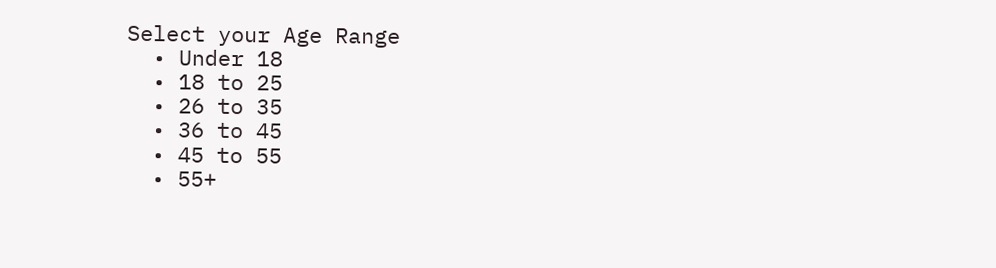Select your Age Range
  • Under 18
  • 18 to 25
  • 26 to 35
  • 36 to 45
  • 45 to 55
  • 55+